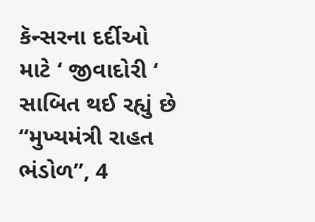કૅન્સરના દર્દીઓ માટે ‘ જીવાદોરી ‘ સાબિત થઈ રહ્યું છે “મુખ્યમંત્રી રાહત ભંડોળ”, 4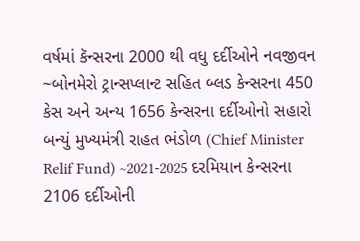વર્ષમાં કૅન્સરના 2000 થી વધુ દર્દીઓને નવજીવન
~બોનમેરો ટ્રાન્સપ્લાન્ટ સહિત બ્લડ કેન્સરના 450 કેસ અને અન્ય 1656 કેન્સરના દર્દીઓનો સહારો બન્યું મુખ્યમંત્રી રાહત ભંડોળ (Chief Minister Relif Fund) ~2021-2025 દરમિયાન કેન્સરના 2106 દર્દીઓની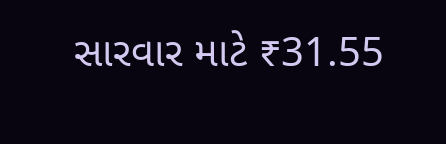સારવાર માટે ₹31.55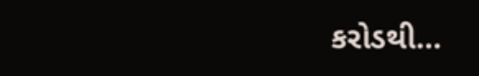કરોડથી…